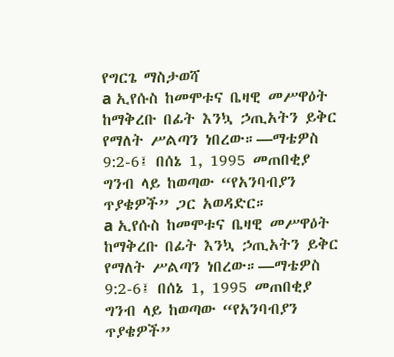የግርጌ ማስታወሻ
a ኢየሱስ ከመሞቱና ቤዛዊ መሥዋዕት ከማቅረቡ በፊት እንኳ ኃጢአትን ይቅር የማለት ሥልጣን ነበረው።—ማቴዎስ 9:2-6፤ በሰኔ 1, 1995 መጠበቂያ ግንብ ላይ ከወጣው “የአንባብያን ጥያቄዎች” ጋር አወዳድር።
a ኢየሱስ ከመሞቱና ቤዛዊ መሥዋዕት ከማቅረቡ በፊት እንኳ ኃጢአትን ይቅር የማለት ሥልጣን ነበረው።—ማቴዎስ 9:2-6፤ በሰኔ 1, 1995 መጠበቂያ ግንብ ላይ ከወጣው “የአንባብያን ጥያቄዎች”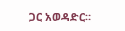ጋር አወዳድር።